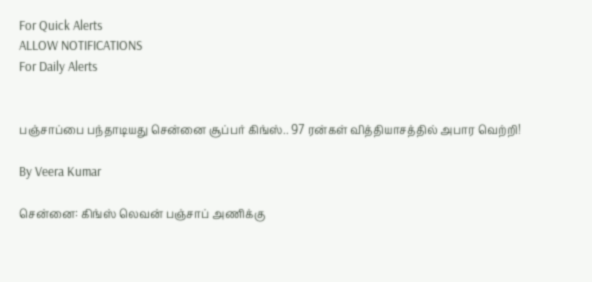For Quick Alerts
ALLOW NOTIFICATIONS
For Daily Alerts


பஞ்சாப்பை பந்தாடியது சென்னை சூப்பர் கிங்ஸ்.. 97 ரன்கள் வித்தியாசத்தில் அபார வெற்றி!

By Veera Kumar

சென்னை: கிங்ஸ் லெவன் பஞ்சாப் அணிக்கு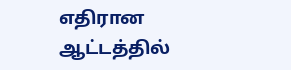எதிரான ஆட்டத்தில்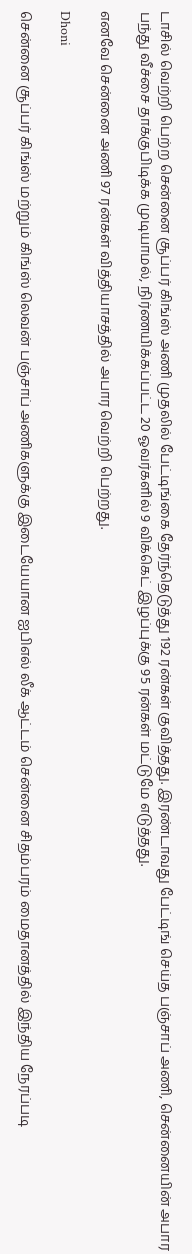டாசில் வெற்றி பெற்ற சென்னை சூப்பர் கிங்ஸ் அணி முதலில் பேட்டிங்கை தேர்ந்தெடுத்து 192 ரன்கள் குவித்தது. இரண்டாவது பேட்டிங் செய்த பஞ்சாப் அணி, சென்னையின் அபார பந்து வீச்சை தாக்குபிடிக்க முடியாமல், நிர்ணயிக்கப்பட்ட 20 ஓவர்களில் 9 விக்கெட் இழப்புக்கு 95 ரன்கள் மட்டுமே எடுத்தது.

எனவே சென்னை அணி 97 ரன்கள் வித்தியாசத்தில் அபார வெற்றி பெற்றது.

Dhoni

சென்னை சூப்பர் கிங்ஸ் மற்றும் கிங்ஸ் லெவன் பஞ்சாப் அணிகளுக்கு இடையேயான ஐபிஎல் லீக் ஆட்டம் சென்னை சிதம்பரம் மைதானத்தில் இந்திய நேரப்படி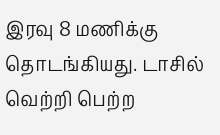இரவு 8 மணிக்கு தொடங்கியது. டாசில் வெற்றி பெற்ற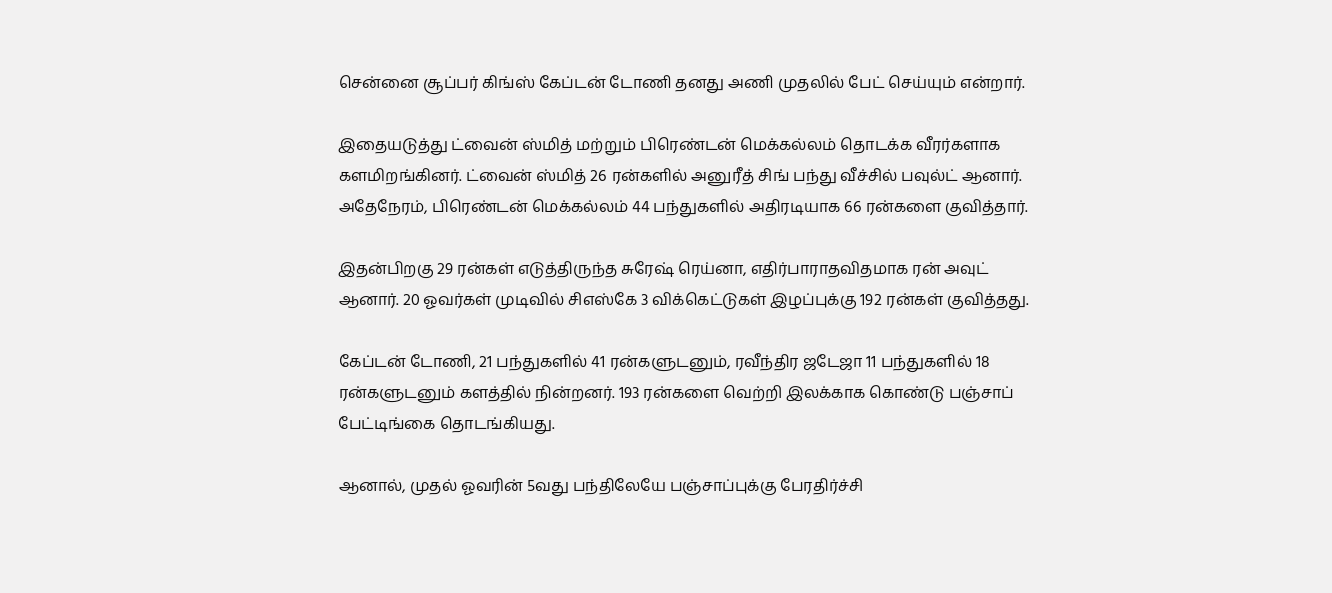சென்னை சூப்பர் கிங்ஸ் கேப்டன் டோணி தனது அணி முதலில் பேட் செய்யும் என்றார்.

இதையடுத்து ட்வைன் ஸ்மித் மற்றும் பிரெண்டன் மெக்கல்லம் தொடக்க வீரர்களாக களமிறங்கினர். ட்வைன் ஸ்மித் 26 ரன்களில் அனுரீத் சிங் பந்து வீச்சில் பவுல்ட் ஆனார். அதேநேரம், பிரெண்டன் மெக்கல்லம் 44 பந்துகளில் அதிரடியாக 66 ரன்களை குவித்தார்.

இதன்பிறகு 29 ரன்கள் எடுத்திருந்த சுரேஷ் ரெய்னா, எதிர்பாராதவிதமாக ரன் அவுட் ஆனார். 20 ஓவர்கள் முடிவில் சிஎஸ்கே 3 விக்கெட்டுகள் இழப்புக்கு 192 ரன்கள் குவித்தது.

கேப்டன் டோணி, 21 பந்துகளில் 41 ரன்களுடனும், ரவீந்திர ஜடேஜா 11 பந்துகளில் 18 ரன்களுடனும் களத்தில் நின்றனர். 193 ரன்களை வெற்றி இலக்காக கொண்டு பஞ்சாப் பேட்டிங்கை தொடங்கியது.

ஆனால், முதல் ஓவரின் 5வது பந்திலேயே பஞ்சாப்புக்கு பேரதிர்ச்சி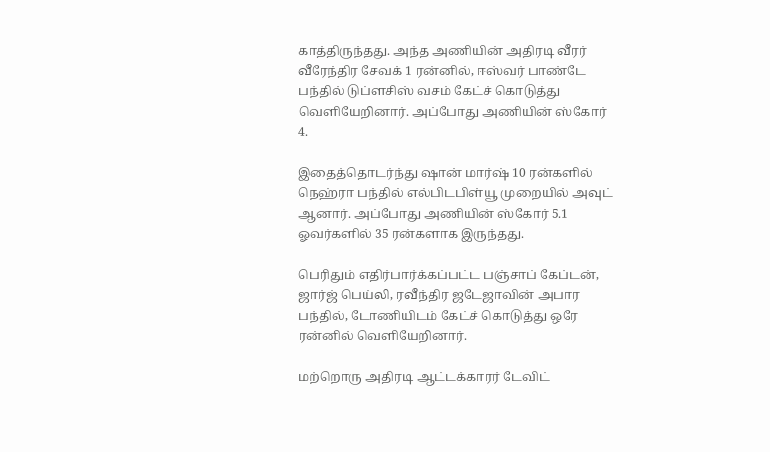காத்திருந்தது. அந்த அணியின் அதிரடி வீரர் வீரேந்திர சேவக் 1 ரன்னில், ஈஸ்வர் பாண்டே பந்தில் டுப்ளசிஸ் வசம் கேட்ச் கொடுத்து வெளியேறினார். அப்போது அணியின் ஸ்கோர் 4.

இதைத்தொடர்ந்து ஷான் மார்ஷ் 10 ரன்களில் நெஹ்ரா பந்தில் எல்பிடபிள்யூ முறையில் அவுட் ஆனார். அப்போது அணியின் ஸ்கோர் 5.1 ஓவர்களில் 35 ரன்களாக இருந்தது.

பெரிதும் எதிர்பார்க்கப்பட்ட பஞ்சாப் கேப்டன், ஜார்ஜ் பெய்லி, ரவீந்திர ஜடேஜாவின் அபார பந்தில், டோணியிடம் கேட்ச் கொடுத்து ஒரே ரன்னில் வெளியேறினார்.

மற்றொரு அதிரடி ஆட்டக்காரர் டேவிட்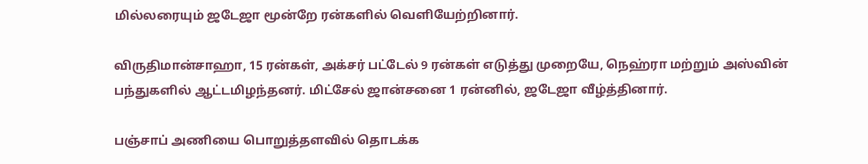மில்லரையும் ஜடேஜா மூன்றே ரன்களில் வெளியேற்றினார்.

விருதிமான்சாஹா, 15 ரன்கள், அக்சர் பட்டேல் 9 ரன்கள் எடுத்து முறையே, நெஹ்ரா மற்றும் அஸ்வின் பந்துகளில் ஆட்டமிழந்தனர். மிட்சேல் ஜான்சனை 1 ரன்னில், ஜடேஜா வீழ்த்தினார்.

பஞ்சாப் அணியை பொறுத்தளவில் தொடக்க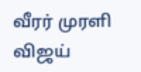வீரர் முரளி விஜய்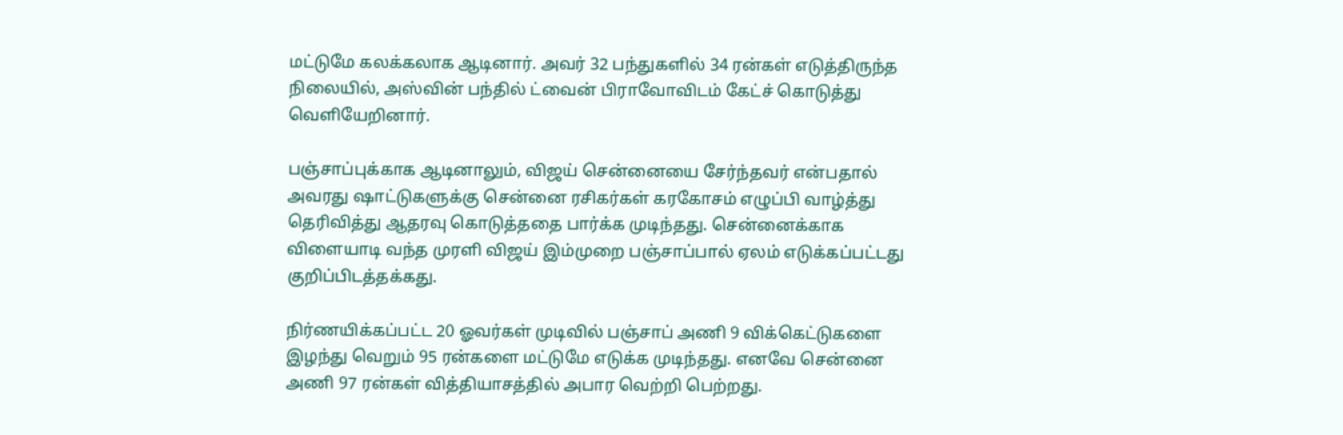மட்டுமே கலக்கலாக ஆடினார். அவர் 32 பந்துகளில் 34 ரன்கள் எடுத்திருந்த நிலையில், அஸ்வின் பந்தில் ட்வைன் பிராவோவிடம் கேட்ச் கொடுத்து வெளியேறினார்.

பஞ்சாப்புக்காக ஆடினாலும், விஜய் சென்னையை சேர்ந்தவர் என்பதால் அவரது ஷாட்டுகளுக்கு சென்னை ரசிகர்கள் கரகோசம் எழுப்பி வாழ்த்து தெரிவித்து ஆதரவு கொடுத்ததை பார்க்க முடிந்தது. சென்னைக்காக விளையாடி வந்த முரளி விஜய் இம்முறை பஞ்சாப்பால் ஏலம் எடுக்கப்பட்டது குறிப்பிடத்தக்கது.

நிர்ணயிக்கப்பட்ட 20 ஓவர்கள் முடிவில் பஞ்சாப் அணி 9 விக்கெட்டுகளை இழந்து வெறும் 95 ரன்களை மட்டுமே எடுக்க முடிந்தது. எனவே சென்னை அணி 97 ரன்கள் வித்தியாசத்தில் அபார வெற்றி பெற்றது.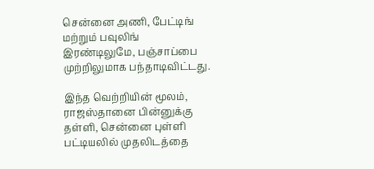சென்னை அணி, பேட்டிங் மற்றும் பவுலிங் இரண்டிலுமே, பஞ்சாப்பை முற்றிலுமாக பந்தாடிவிட்டது.

இந்த வெற்றியின் மூலம், ராஜஸ்தானை பின்னுக்கு தள்ளி, சென்னை புள்ளி பட்டியலில் முதலிடத்தை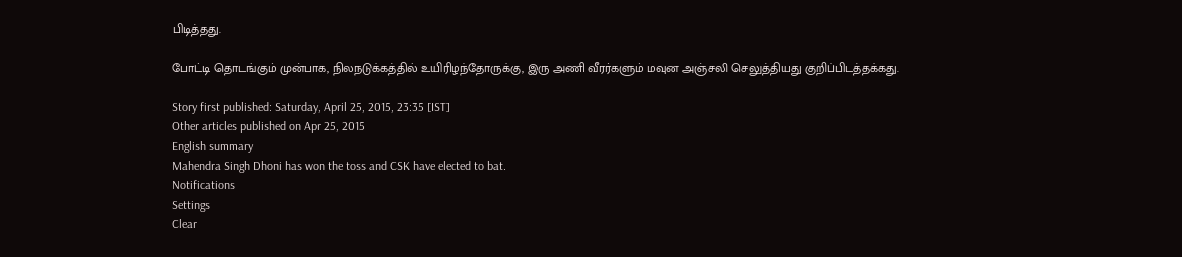பிடித்தது.

போட்டி தொடங்கும் முன்பாக, நிலநடுக்கத்தில் உயிரிழந்தோருக்கு, இரு அணி வீரர்களும் மவுன அஞ்சலி செலுத்தியது குறிப்பிடத்தக்கது.

Story first published: Saturday, April 25, 2015, 23:35 [IST]
Other articles published on Apr 25, 2015
English summary
Mahendra Singh Dhoni has won the toss and CSK have elected to bat.
Notifications
Settings
Clear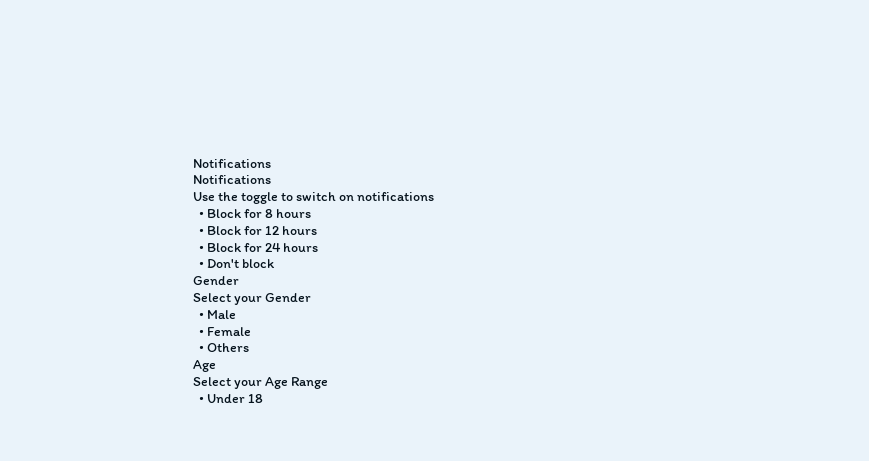Notifications
Notifications
Use the toggle to switch on notifications
  • Block for 8 hours
  • Block for 12 hours
  • Block for 24 hours
  • Don't block
Gender
Select your Gender
  • Male
  • Female
  • Others
Age
Select your Age Range
  • Under 18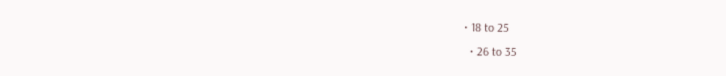• 18 to 25
  • 26 to 35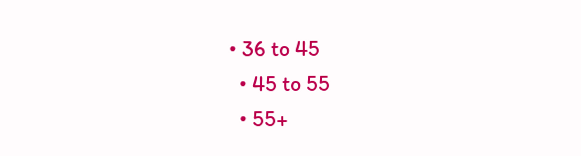• 36 to 45
  • 45 to 55
  • 55+